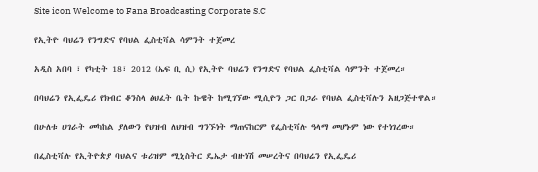Site icon Welcome to Fana Broadcasting Corporate S.C

የኢትዮ ባህሬን የንግድና የባህል ፌስቲቫል ሳምንት ተጀመረ

አዲስ አበባ ፣ የካቲት 18፣ 2012 (ኤፍ ቢ ሲ) የኢትዮ ባህሬን የንግድና የባህል ፌስቲቫል ሳምንት ተጀመረ።

በባህሬን የኢፌዴሪ የክብር ቆንስላ ፅህፈት ቤት ኩዌት ከሚገኘው ሚሲዮን ጋር በጋራ የባህል ፌስቲቫሉን አዘጋጅተዋል።

በሁለቱ ሀገራት መካከል ያለውን የህዝብ ለህዝብ ግንኙነት ማጠናከርም የፌስቲቫሉ ዓላማ መሆኑም ነው የተነገረው።

በፌስቲቫሉ የኢትዮጵያ ባህልና ቱሪዝም ሚኒስትር ዴኤታ ብዙነሽ መሠረትና በባህሬን የኢፌዴሪ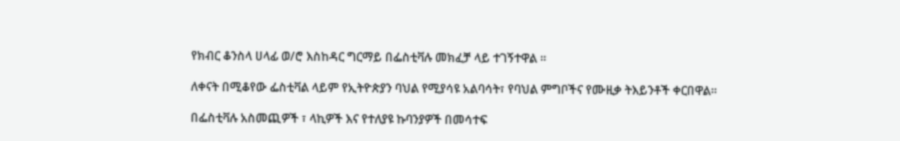የክብር ቆንስላ ሀላፊ ወ/ሮ እስከዳር ግርማይ በፌስቲቫሉ መክፈቻ ላይ ተገኝተዋል ።

ለቀናት በሚቆየው ፌስቲቫል ላይም የኢትዮጵያን ባህል የሚያሳዩ አልባሳት፣ የባህል ምግቦችና የሙዚቃ ትእይንቶች ቀርበዋል።

በፌስቲቫሉ አስመጪዎች ፣ ላኪዎች እና የተለያዩ ኩባንያዎች በመሳተፍ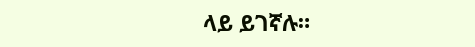ላይ ይገኛሉ።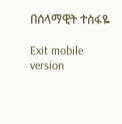በሰላማዊት ተስፋዬ

Exit mobile version